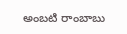అంబటి రాంబాబు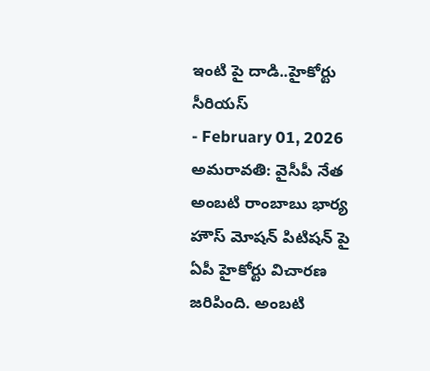ఇంటి పై దాడి..హైకోర్టు సీరియస్
- February 01, 2026
అమరావతి: వైసీపీ నేత అంబటి రాంబాబు భార్య హౌస్ మోషన్ పిటిషన్ పై ఏపీ హైకోర్టు విచారణ జరిపింది. అంబటి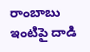రాంబాబు ఇంటిపై దాడి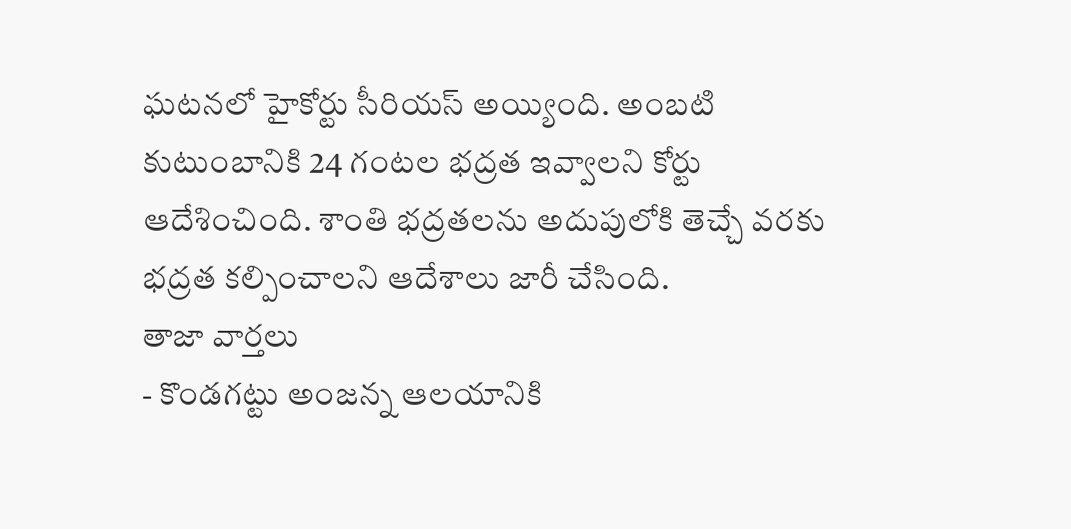ఘటనలో హైకోర్టు సీరియస్ అయ్యింది. అంబటి కుటుంబానికి 24 గంటల భద్రత ఇవ్వాలని కోర్టు ఆదేశించింది. శాంతి భద్రతలను అదుపులోకి తెచ్చే వరకు భద్రత కల్పించాలని ఆదేశాలు జారీ చేసింది.
తాజా వార్తలు
- కొండగట్టు అంజన్న ఆలయానికి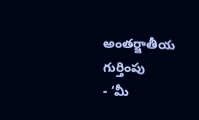అంతర్జాతీయ గుర్తింపు
- ‘మీ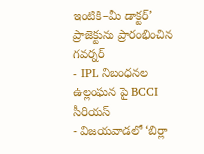ఇంటికి–మీ డాక్టర్’ ప్రాజెక్టును ప్రారంభించిన గవర్నర్
- IPL నిబంధనల ఉల్లంఘన పై BCCI సీరియస్
- విజయవాడలో ‘బిర్లా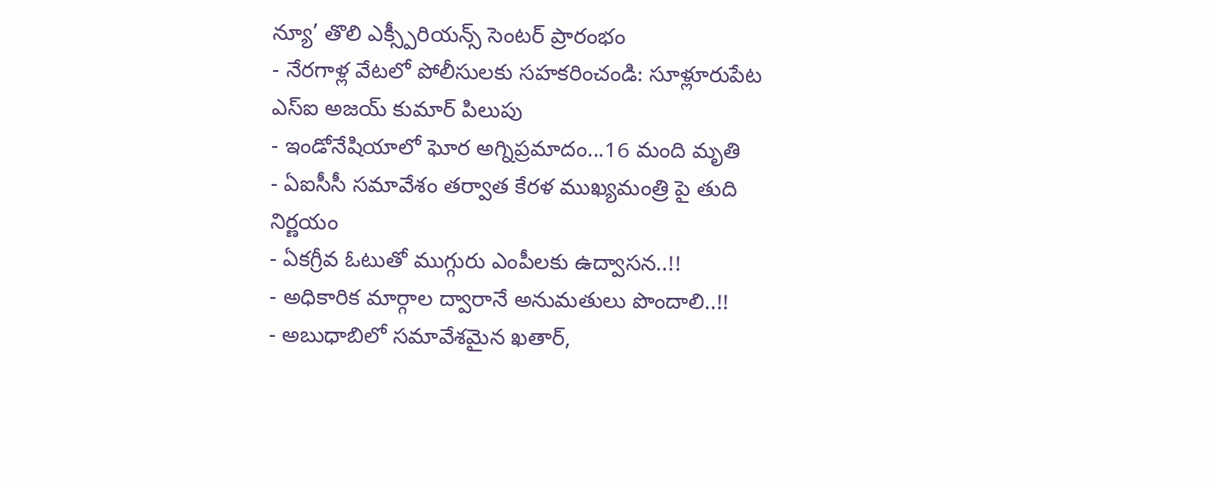న్యూ’ తొలి ఎక్స్పీరియన్స్ సెంటర్ ప్రారంభం
- నేరగాళ్ల వేటలో పోలీసులకు సహకరించండి: సూళ్లూరుపేట ఎస్ఐ అజయ్ కుమార్ పిలుపు
- ఇండోనేషియాలో ఘోర అగ్నిప్రమాదం...16 మంది మృతి
- ఏఐసీసీ సమావేశం తర్వాత కేరళ ముఖ్యమంత్రి పై తుది నిర్ణయం
- ఏకగ్రీవ ఓటుతో ముగ్గురు ఎంపీలకు ఉద్వాసన..!!
- అధికారిక మార్గాల ద్వారానే అనుమతులు పొందాలి..!!
- అబుధాబిలో సమావేశమైన ఖతార్,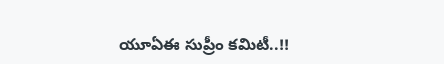యూఏఈ సుప్రీం కమిటీ..!!